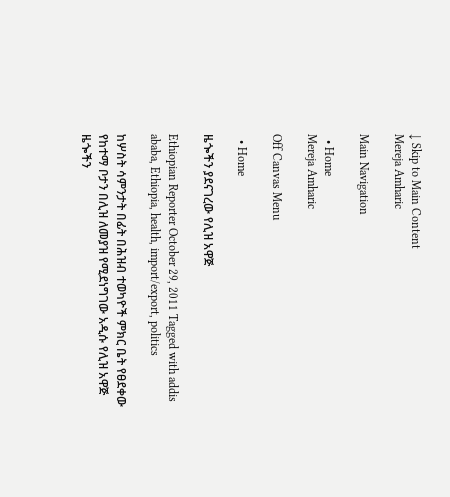↓ Skip to Main Content
Mereja Amharic

Main Navigation

  • Home
Mereja Amharic

Off Canvas Menu

  • Home

ዜጐችን ያደናገረው የሊዝ አዋጅ

Ethiopian Reporter October 29, 2011 Tagged with addis ababa, Ethiopia, health, import/export, politics

ከሦስት ሳምንታት በፊት በሕዝብ ተወካዮች ምክር ቤት የፀደቀው የከተማ ቦታን በሊዝ ለመያዝ የሚደነግገው አዲሱ የሊዝ አዋጅ ዜጐችን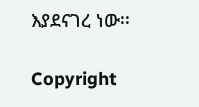እያደናገረ ነው፡፡

Copyright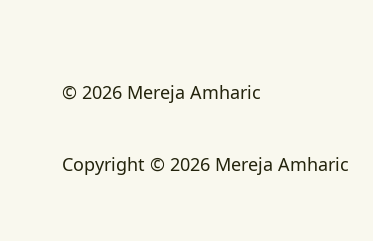© 2026 Mereja Amharic

Copyright © 2026 Mereja Amharic